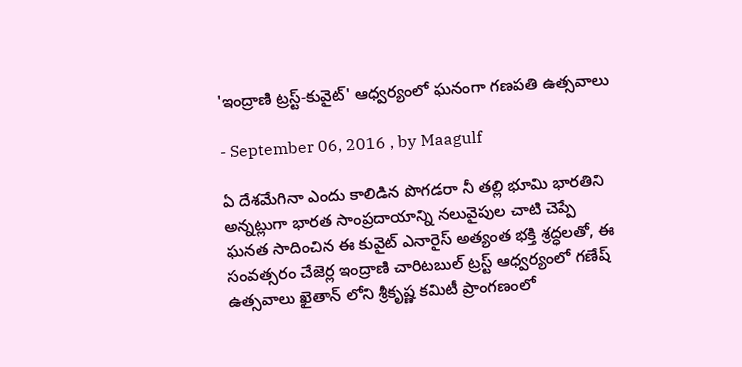'ఇంద్రాణి ట్రస్ట్-కువైట్' ఆధ్వర్యంలో ఘనంగా గణపతి ఉత్సవాలు

- September 06, 2016 , by Maagulf

ఏ దేశమేగినా ఎందు కాలిడిన పొగడరా నీ తల్లి భూమి భారతిని అన్నట్లుగా భారత సాంప్రదాయాన్ని నలువైపుల చాటి చెప్పే ఘనత సాదించిన ఈ కువైట్ ఎనారైస్ అత్యంత భక్తి శ్రద్ధలతో, ఈ సంవత్సరం చేజెర్ల ఇంద్రాణి చారిటబుల్ ట్రస్ట్ ఆధ్వర్యంలో గణేష్ ఉత్సవాలు ఖైతాన్ లోని శ్రీకృష్ణ కమిటీ ప్రాంగణంలో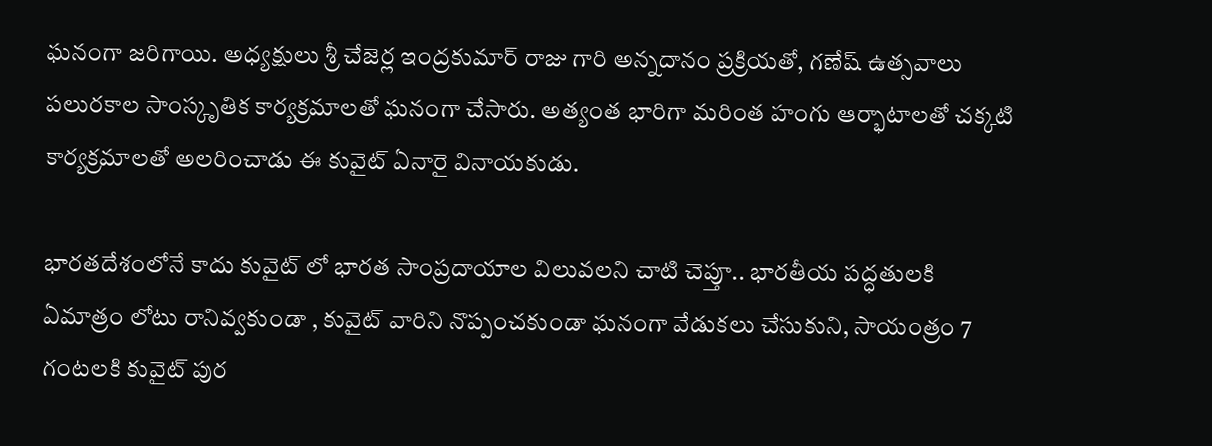ఘనంగా జరిగాయి. అధ్యక్షులు శ్రీ చేజెర్ల ఇంద్రకుమార్ రాజు గారి అన్నదానం ప్రక్రియతో, గణేష్ ఉత్సవాలు పలురకాల సాంస్కృతిక కార్యక్రమాలతో ఘనంగా చేసారు. అత్యంత భారిగా మరింత హంగు ఆర్భాటాలతో చక్కటి కార్యక్రమాలతో అలరించాడు ఈ కువైట్ ఏనారై వినాయకుడు.

భారతదేశంలోనే కాదు కువైట్ లో భారత సాంప్రదాయాల విలువలని చాటి చెప్తూ.. భారతీయ పద్ధతులకి ఏమాత్రం లోటు రానివ్వకుండా , కువైట్ వారిని నొప్పంచకుండా ఘనంగా వేడుకలు చేసుకుని, సాయంత్రం 7 గంటలకి కువైట్ పుర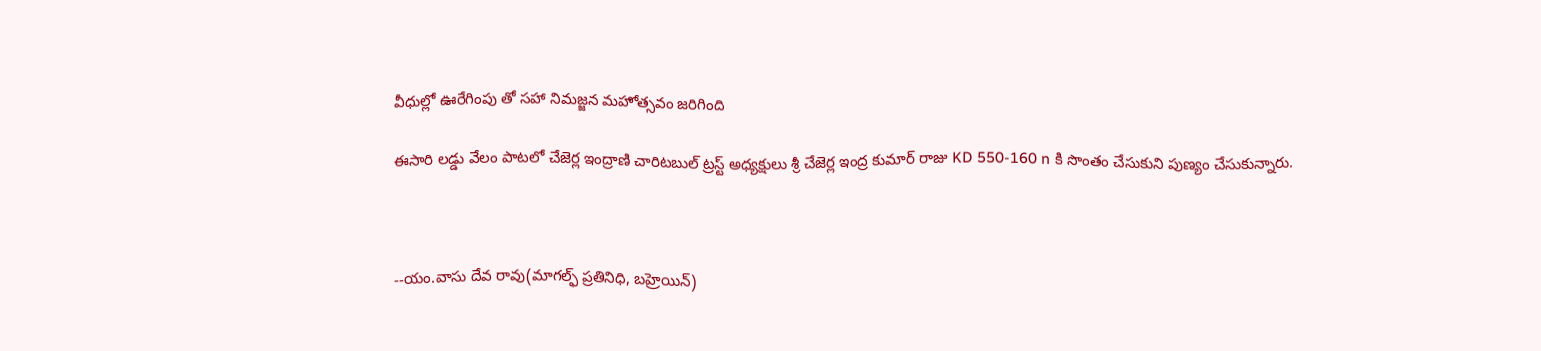వీధుల్లో ఊరేగింపు తో సహా నిమజ్జన మహోత్సవం జరిగింది

ఈసారి లడ్డు వేలం పాటలో చేజెర్ల ఇంద్రాణి చారిటబుల్ ట్రస్ట్ అధ్యక్షులు శ్రీ చేజెర్ల ఇంద్ర కుమార్ రాజు KD 550-160 n కి సొంతం చేసుకుని పుణ్యం చేసుకున్నారు.



--యం.వాసు దేవ రావు(మాగల్ఫ్ ప్రతినిధి, బహ్రెయిన్)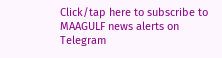Click/tap here to subscribe to MAAGULF news alerts on Telegram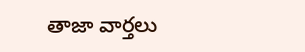తాజా వార్తలు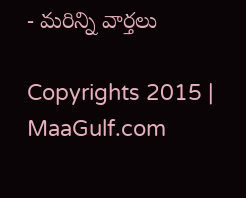- మరిన్ని వార్తలు

Copyrights 2015 | MaaGulf.com